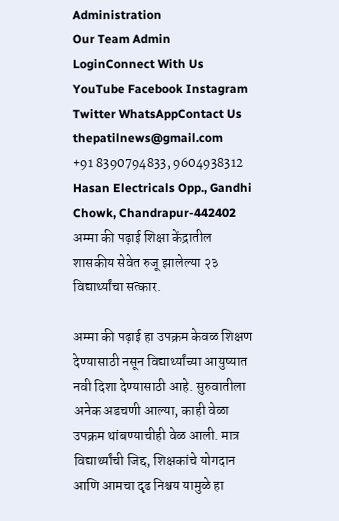Administration
Our Team Admin LoginConnect With Us
YouTube Facebook Instagram Twitter WhatsAppContact Us
thepatilnews@gmail.com
+91 8390794833, 9604938312
Hasan Electricals Opp., Gandhi Chowk, Chandrapur-442402
अम्मा की पढ़ाई शिक्षा केंद्रातील शासकीय सेवेत रुजू झालेल्या २३ विद्यार्थ्यांचा सत्कार.

अम्मा की पढ़ाई हा उपक्रम केवळ शिक्षण देण्यासाठी नसून विद्यार्थ्यांच्या आयुष्यात नवी दिशा देण्यासाठी आहे. सुरुवातीला अनेक अडचणी आल्या, काही वेळा उपक्रम थांबण्याचीही वेळ आली. मात्र विद्यार्थ्यांची जिद्द, शिक्षकांचे योगदान आणि आमचा दृढ निश्चय यामुळे हा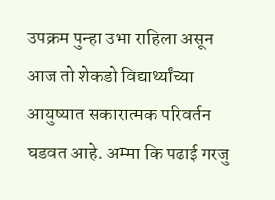उपक्रम पुन्हा उभा राहिला असून आज तो शेकडो विद्यार्थ्यांच्या आयुष्यात सकारात्मक परिवर्तन घडवत आहे. अम्मा कि पढाई गरजु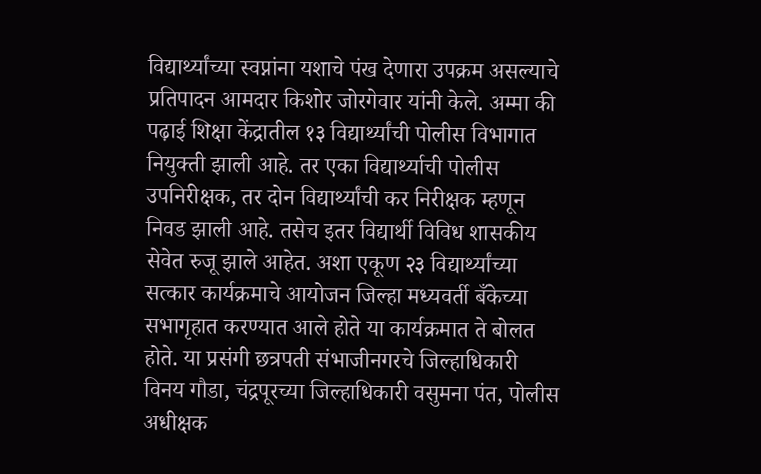विद्यार्थ्यांच्या स्वप्नांना यशाचे पंख देणारा उपक्रम असल्याचे प्रतिपादन आमदार किशोर जोरगेवार यांनी केले. अम्मा की पढ़ाई शिक्षा केंद्रातील १३ विद्यार्थ्यांची पोलीस विभागात नियुक्ती झाली आहे. तर एका विद्यार्थ्याची पोलीस उपनिरीक्षक, तर दोन विद्यार्थ्यांची कर निरीक्षक म्हणून निवड झाली आहे. तसेच इतर विद्यार्थी विविध शासकीय सेवेत रुजू झाले आहेत. अशा एकूण २३ विद्यार्थ्यांच्या सत्कार कार्यक्रमाचे आयोजन जिल्हा मध्यवर्ती बँकेच्या सभागृहात करण्यात आले होते या कार्यक्रमात ते बोलत होते. या प्रसंगी छत्रपती संभाजीनगरचे जिल्हाधिकारी विनय गौडा, चंद्रपूरच्या जिल्हाधिकारी वसुमना पंत, पोलीस अधीक्षक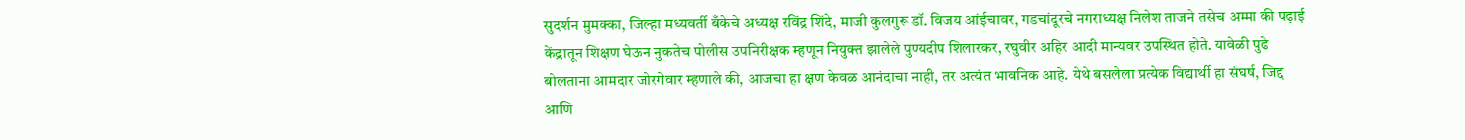सुदर्शन मुमक्का, जिल्हा मध्यवर्ती बँकेचे अध्यक्ष रविंद्र शिंदे, माजी कुलगुरू डॉ. विजय आंईचावर, गडचांदूरचे नगराध्यक्ष निलेश ताजने तसेच अम्मा की पढ़ाई केंद्रातून शिक्षण घेऊन नुकतेच पोलीस उपनिरीक्षक म्हणून नियुक्त झालेले पुण्यदीप शिलारकर, रघुवीर अहिर आदी मान्यवर उपस्थित होते. यावेळी पुढे बोलताना आमदार जोरगेवार म्हणाले की, आजचा हा क्षण केवळ आनंदाचा नाही, तर अत्यंत भावनिक आहे. येथे बसलेला प्रत्येक विद्यार्थी हा संघर्ष, जिद्द आणि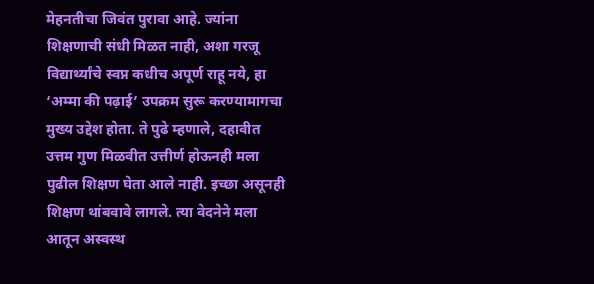मेहनतीचा जिवंत पुरावा आहे. ज्यांना शिक्षणाची संधी मिळत नाही, अशा गरजू विद्यार्थ्यांचे स्वप्न कधीच अपूर्ण राहू नये, हा ‘अम्मा की पढ़ाई’ उपक्रम सुरू करण्यामागचा मुख्य उद्देश होता. ते पुढे म्हणाले, दहावीत उत्तम गुण मिळवीत उत्तीर्ण होऊनही मला पुढील शिक्षण घेता आले नाही. इच्छा असूनही शिक्षण थांबवावे लागले. त्या वेदनेने मला आतून अस्वस्थ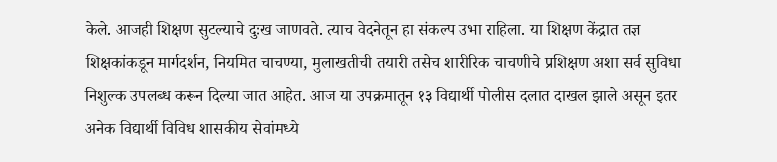केले. आजही शिक्षण सुटल्याचे दुःख जाणवते. त्याच वेदनेतून हा संकल्प उभा राहिला. या शिक्षण केंद्रात तज्ञ शिक्षकांकडून मार्गदर्शन, नियमित चाचण्या, मुलाखतीची तयारी तसेच शारीरिक चाचणीचे प्रशिक्षण अशा सर्व सुविधा निशुल्क उपलब्ध करून दिल्या जात आहेत. आज या उपक्रमातून १३ विद्यार्थी पोलीस दलात दाखल झाले असून इतर अनेक विद्यार्थी विविध शासकीय सेवांमध्ये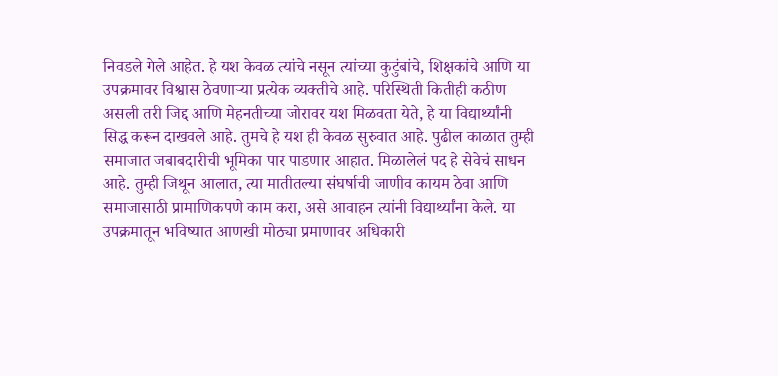निवडले गेले आहेत. हे यश केवळ त्यांचे नसून त्यांच्या कुटुंबांचे, शिक्षकांचे आणि या उपक्रमावर विश्वास ठेवणाऱ्या प्रत्येक व्यक्तीचे आहे. परिस्थिती कितीही कठीण असली तरी जिद्द आणि मेहनतीच्या जोरावर यश मिळवता येते, हे या विद्यार्थ्यांनी सिद्ध करून दाखवले आहे. तुमचे हे यश ही केवळ सुरुवात आहे. पुढील काळात तुम्ही समाजात जबाबदारीची भूमिका पार पाडणार आहात. मिळालेलं पद हे सेवेचं साधन आहे. तुम्ही जिथून आलात, त्या मातीतल्या संघर्षाची जाणीव कायम ठेवा आणि समाजासाठी प्रामाणिकपणे काम करा, असे आवाहन त्यांनी विद्यार्थ्यांना केले. या उपक्रमातून भविष्यात आणखी मोठ्या प्रमाणावर अधिकारी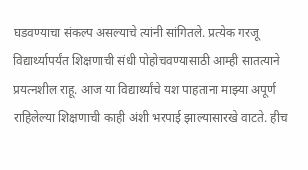घडवण्याचा संकल्प असल्याचे त्यांनी सांगितले. प्रत्येक गरजू विद्यार्थ्यापर्यंत शिक्षणाची संधी पोहोचवण्यासाठी आम्ही सातत्याने प्रयत्नशील राहू. आज या विद्यार्थ्यांचे यश पाहताना माझ्या अपूर्ण राहिलेल्या शिक्षणाची काही अंशी भरपाई झाल्यासारखे वाटते. हीच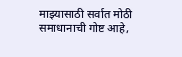माझ्यासाठी सर्वात मोठी समाधानाची गोष्ट आहे,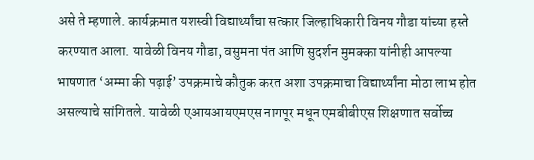असे ते म्हणाले. कार्यक्रमात यशस्वी विद्यार्थ्यांचा सत्कार जिल्हाधिकारी विनय गौडा यांच्या हस्ते करण्यात आला. यावेळी विनय गौडा, वसुमना पंत आणि सुदर्शन मुमक्का यांनीही आपल्या भाषणात ‘अम्मा की पढ़ाई’ उपक्रमाचे कौतुक करत अशा उपक्रमाचा विद्यार्थ्यांना मोठा लाभ होत असल्याचे सांगितले. यावेळी एआयआयएमएस नागपूर मधून एमबीबीएस शिक्षणात सर्वोच्च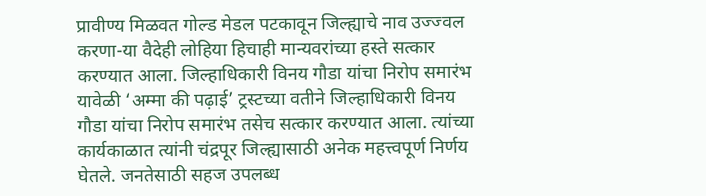प्रावीण्य मिळवत गोल्ड मेडल पटकावून जिल्ह्याचे नाव उज्ज्वल करणा-या वैदेही लोहिया हिचाही मान्यवरांच्या हस्ते सत्कार करण्यात आला. जिल्हाधिकारी विनय गौडा यांचा निरोप समारंभ यावेळी ‘अम्मा की पढ़ाई’ ट्रस्टच्या वतीने जिल्हाधिकारी विनय गौडा यांचा निरोप समारंभ तसेच सत्कार करण्यात आला. त्यांच्या कार्यकाळात त्यांनी चंद्रपूर जिल्ह्यासाठी अनेक महत्त्वपूर्ण निर्णय घेतले. जनतेसाठी सहज उपलब्ध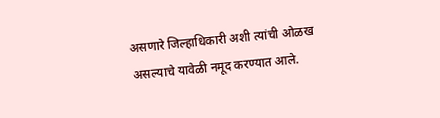असणारे जिल्हाधिकारी अशी त्यांची ओळख असल्याचे यावेळी नमूद करण्यात आले.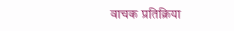वाचक प्रतिक्रिया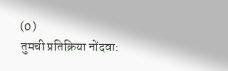(0)
तुमची प्रतिक्रिया नोंदवा: